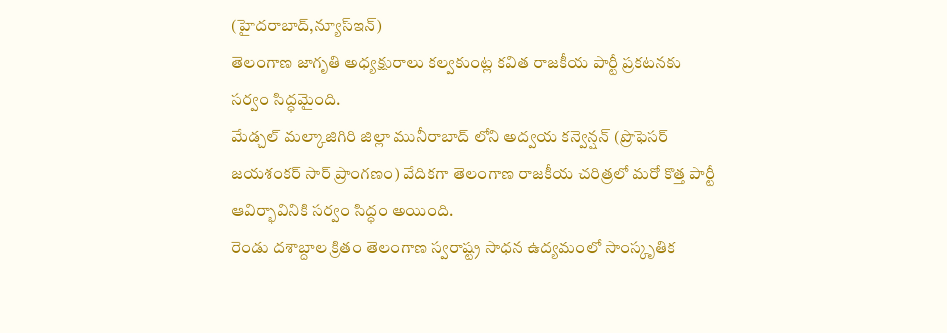(హైదరాబాద్,న్యూస్ఇన్)
తెలంగాణ జాగృతి అధ్యక్షురాలు కల్వకుంట్ల కవిత రాజకీయ పార్టీ ప్రకటనకు సర్వం సిద్ధమైంది.
మేడ్చల్ మల్కాజిగిరి జిల్లా మునీరాబాద్ లోని అద్వయ కన్వెన్షన్ (ప్రొఫెసర్ జయశంకర్ సార్ ప్రాంగణం) వేదికగా తెలంగాణ రాజకీయ చరిత్రలో మరో కొత్త పార్టీ ఆవిర్భావినికి సర్వం సిద్ధం అయింది.
రెండు దశాబ్దాల క్రితం తెలంగాణ స్వరాష్ట్ర సాధన ఉద్యమంలో సాంస్కృతిక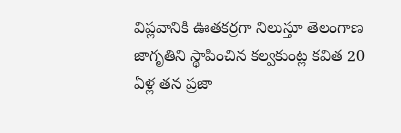విప్లవానికి ఊతకర్రగా నిలుస్తూ తెలంగాణ జాగృతిని స్థాపించిన కల్వకుంట్ల కవిత 20 ఏళ్ల తన ప్రజా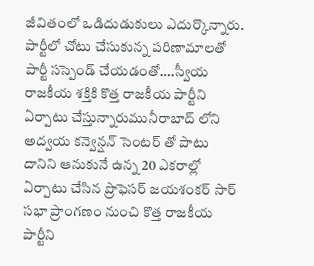జీవితంలో ఒడిదుడుకులు ఎదుర్కొన్నారు. పార్టీలో చోటు చేసుకున్న పరిణామాలతో పార్టీ సస్పెండ్ చేయడంతో….స్వీయ రాజకీయ శక్తికి కొత్త రాజకీయ పార్టీని ఏర్పాటు చేస్తున్నారుమునీరాబాద్ లోని అద్వయ కన్వెన్షన్ సెంటర్ తో పాటు దానిని ఆనుకునే ఉన్న 20 ఎకరాల్లో ఏర్పాటు చేసిన ప్రొఫెసర్ జయశంకర్ సార్ సభా ప్రాంగణం నుంచి కొత్త రాజకీయ పార్టీని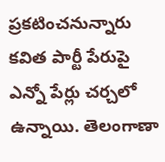ప్రకటించనున్నారు
కవిత పార్టీ పేరుపై ఎన్నో పేర్లు చర్చలో ఉన్నాయి. తెలంగాణా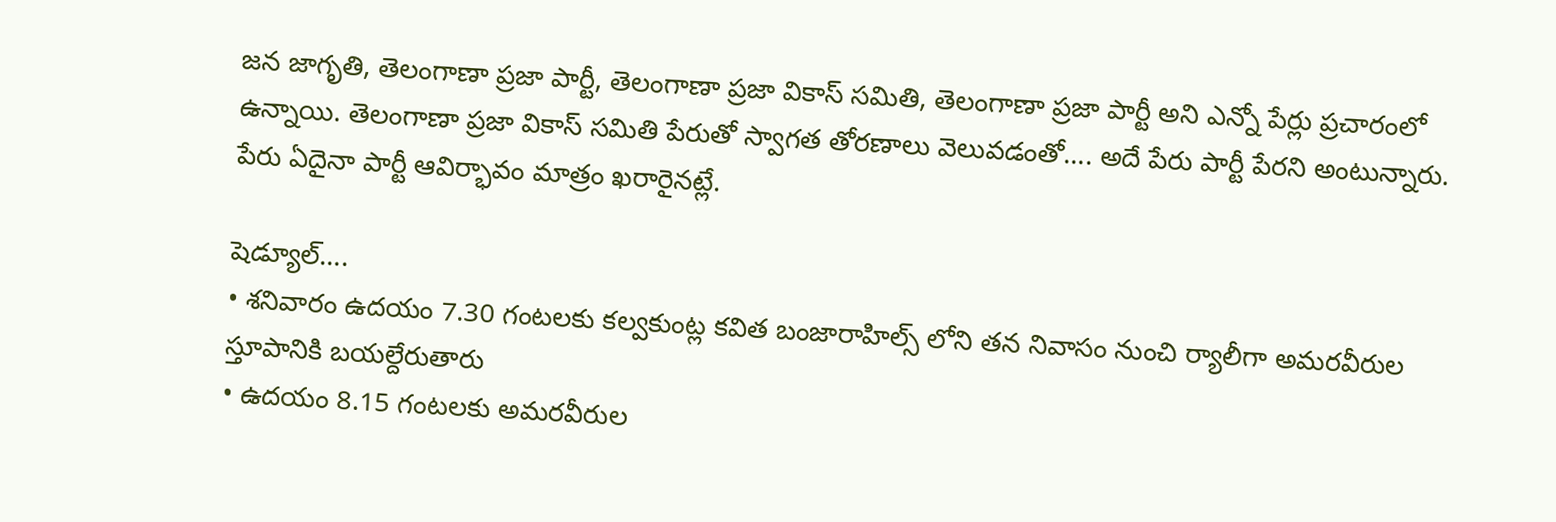జన జాగృతి, తెలంగాణా ప్రజా పార్టీ, తెలంగాణా ప్రజా వికాస్ సమితి, తెలంగాణా ప్రజా పార్టీ అని ఎన్నో పేర్లు ప్రచారంలో ఉన్నాయి. తెలంగాణా ప్రజా వికాస్ సమితి పేరుతో స్వాగత తోరణాలు వెలువడంతో…. అదే పేరు పార్టీ పేరని అంటున్నారు. పేరు ఏదైనా పార్టీ ఆవిర్భావం మాత్రం ఖరారైనట్లే.

షెడ్యూల్….
• శనివారం ఉదయం 7.30 గంటలకు కల్వకుంట్ల కవిత బంజారాహిల్స్ లోని తన నివాసం నుంచి ర్యాలీగా అమరవీరుల స్తూపానికి బయల్దేరుతారు
• ఉదయం 8.15 గంటలకు అమరవీరుల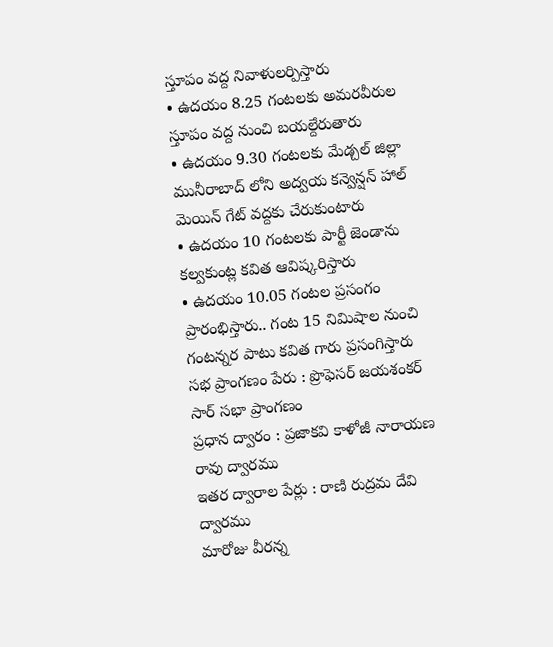స్తూపం వద్ద నివాళులర్పిస్తారు
• ఉదయం 8.25 గంటలకు అమరవీరుల స్తూపం వద్ద నుంచి బయల్దేరుతారు
• ఉదయం 9.30 గంటలకు మేడ్చల్ జిల్లా మునీరాబాద్ లోని అద్వయ కన్వెన్షన్ హాల్ మెయిన్ గేట్ వద్దకు చేరుకుంటారు
• ఉదయం 10 గంటలకు పార్టీ జెండాను కల్వకుంట్ల కవిత ఆవిష్కరిస్తారు
• ఉదయం 10.05 గంటల ప్రసంగం ప్రారంభిస్తారు.. గంట 15 నిమిషాల నుంచి గంటన్నర పాటు కవిత గారు ప్రసంగిస్తారు
సభ ప్రాంగణం పేరు : ప్రొఫెసర్ జయశంకర్ సార్ సభా ప్రాంగణం
ప్రధాన ద్వారం : ప్రజాకవి కాళోజీ నారాయణ రావు ద్వారము
ఇతర ద్వారాల పేర్లు : రాణి రుద్రమ దేవి ద్వారము
మారోజు వీరన్న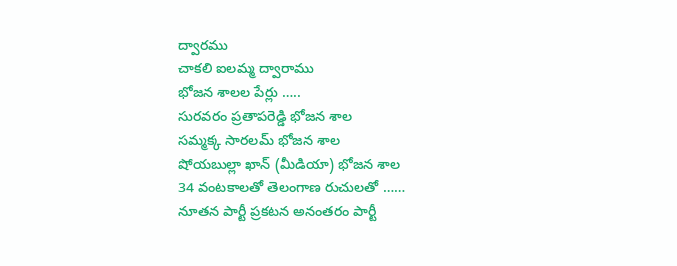ద్వారము
చాకలి ఐలమ్మ ద్వారాము
భోజన శాలల పేర్లు …..
సురవరం ప్రతాపరెడ్డి భోజన శాల
సమ్మక్క సారలమ్ భోజన శాల
షోయబుల్లా ఖాన్ (మీడియా) భోజన శాల
34 వంటకాలతో తెలంగాణ రుచులతో ……
నూతన పార్టీ ప్రకటన అనంతరం పార్టీ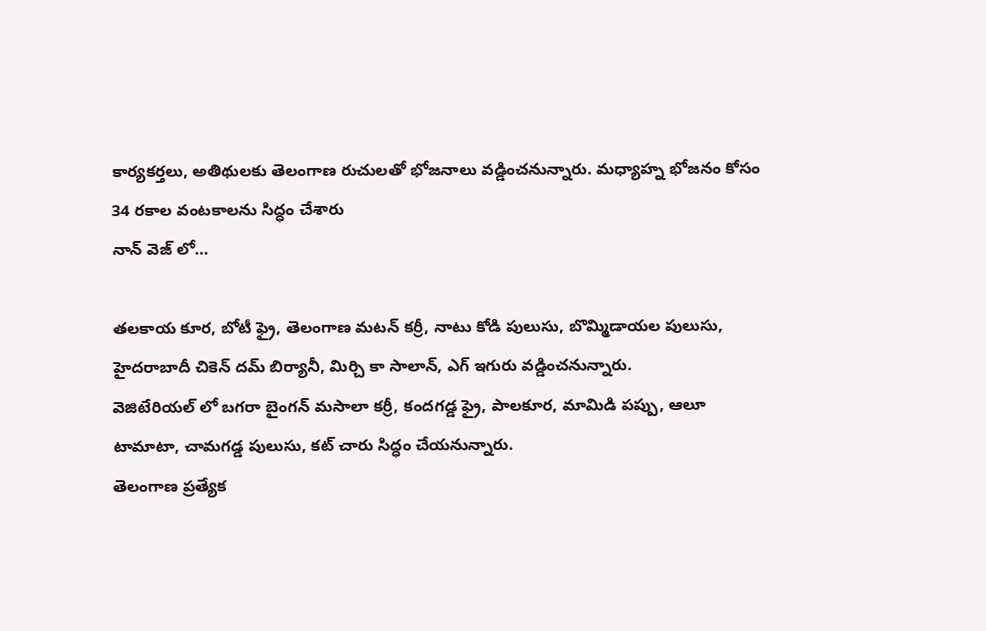కార్యకర్తలు, అతిథులకు తెలంగాణ రుచులతో భోజనాలు వడ్డించనున్నారు. మధ్యాహ్న భోజనం కోసం 34 రకాల వంటకాలను సిద్ధం చేశారు
నాన్ వెజ్ లో…

తలకాయ కూర, బోటీ ఫ్రై, తెలంగాణ మటన్ కర్రీ, నాటు కోడి పులుసు, బొమ్మిడాయల పులుసు, హైదరాబాదీ చికెన్ దమ్ బిర్యానీ, మిర్చి కా సాలాన్, ఎగ్ ఇగురు వడ్డించనున్నారు.
వెజిటేరియల్ లో బగరా బైంగన్ మసాలా కర్రీ, కందగడ్డ ఫ్రై, పాలకూర, మామిడి పప్పు, ఆలూ టామాటా, చామగడ్డ పులుసు, కట్ చారు సిద్ధం చేయనున్నారు.
తెలంగాణ ప్రత్యేక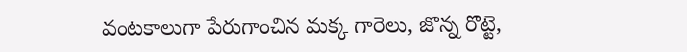వంటకాలుగా పేరుగాంచిన మక్క గారెలు, జొన్న రొట్టె,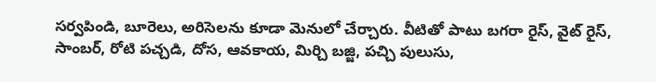సర్వపిండి, బూరెలు, అరిసెలను కూడా మెనులో చేర్చారు. వీటితో పాటు బగరా రైస్, వైట్ రైస్, సాంబర్, రోటి పచ్చడి, దోస, ఆవకాయ, మిర్చి బజ్జి, పచ్చి పులుసు,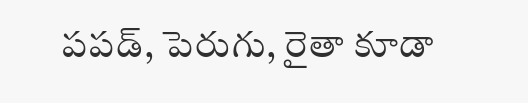పపడ్, పెరుగు, రైతా కూడా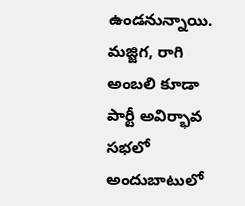ఉండనున్నాయి. మజ్జిగ, రాగి అంబలి కూడా పార్టీ అవిర్భావ సభలో అందుబాటులో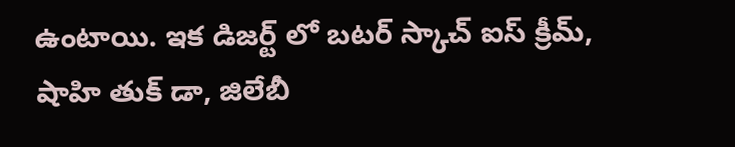ఉంటాయి. ఇక డిజర్ట్ లో బటర్ స్కాచ్ ఐస్ క్రీమ్, షాహి తుక్ డా, జిలేబీ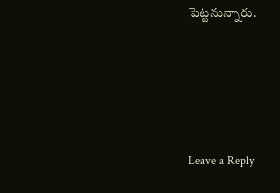పెట్టనున్నారు.







Leave a Reply